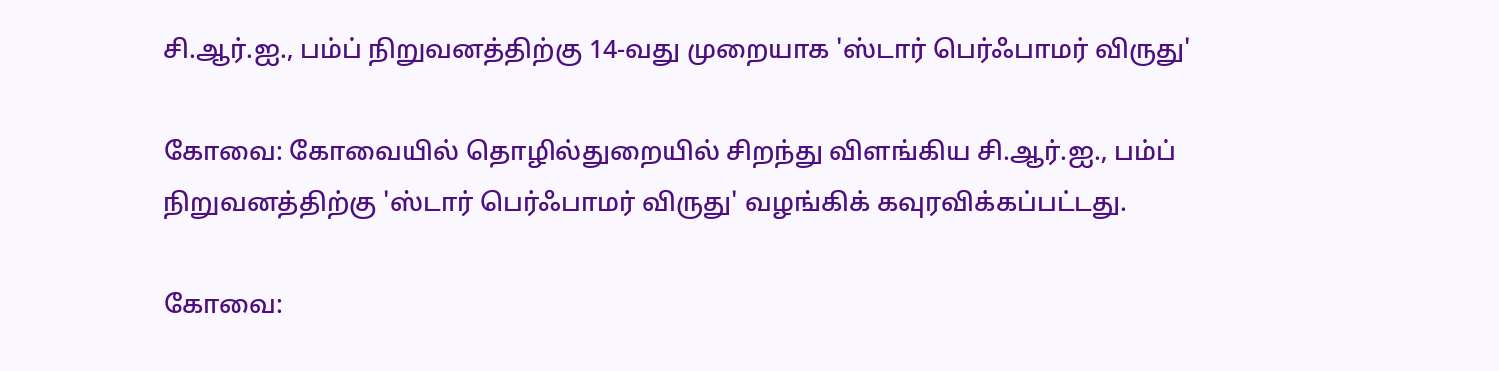சி.ஆர்.ஐ., பம்ப் நிறுவனத்திற்கு 14-வது முறையாக 'ஸ்டார் பெர்ஃபாமர் விருது'

கோவை: கோவையில் தொழில்துறையில் சிறந்து விளங்கிய சி.ஆர்.ஐ., பம்ப் நிறுவனத்திற்கு 'ஸ்டார் பெர்ஃபாமர் விருது' வழங்கிக் கவுரவிக்கப்பட்டது.

கோவை: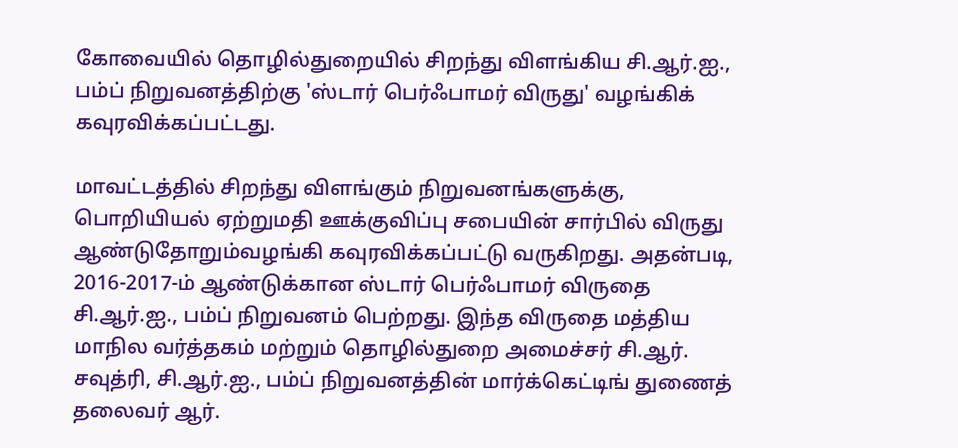கோவையில் தொழில்துறையில் சிறந்து விளங்கிய சி.ஆர்.ஐ., பம்ப் நிறுவனத்திற்கு 'ஸ்டார் பெர்ஃபாமர் விருது' வழங்கிக் கவுரவிக்கப்பட்டது.

மாவட்டத்தில் சிறந்து விளங்கும் நிறுவனங்களுக்கு, பொறியியல் ஏற்றுமதி ஊக்குவிப்பு சபையின் சார்பில் விருது ஆண்டுதோறும்வழங்கி கவுரவிக்கப்பட்டு வருகிறது. அதன்படி, 2016-2017-ம் ஆண்டுக்கான ஸ்டார் பெர்ஃபாமர் விருதை சி.ஆர்.ஐ., பம்ப் நிறுவனம் பெற்றது. இந்த விருதை மத்திய மாநில வர்த்தகம் மற்றும் தொழில்துறை அமைச்சர் சி.ஆர். சவுத்ரி, சி.ஆர்.ஐ., பம்ப் நிறுவனத்தின் மார்க்கெட்டிங் துணைத் தலைவர் ஆர்.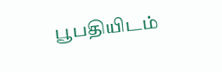பூபதியிடம்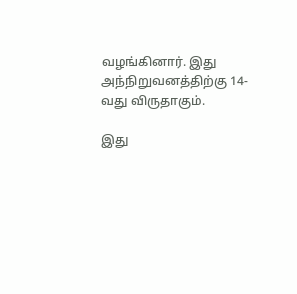வழங்கினார். இது அந்நிறுவனத்திற்கு 14-வது விருதாகும்.

இது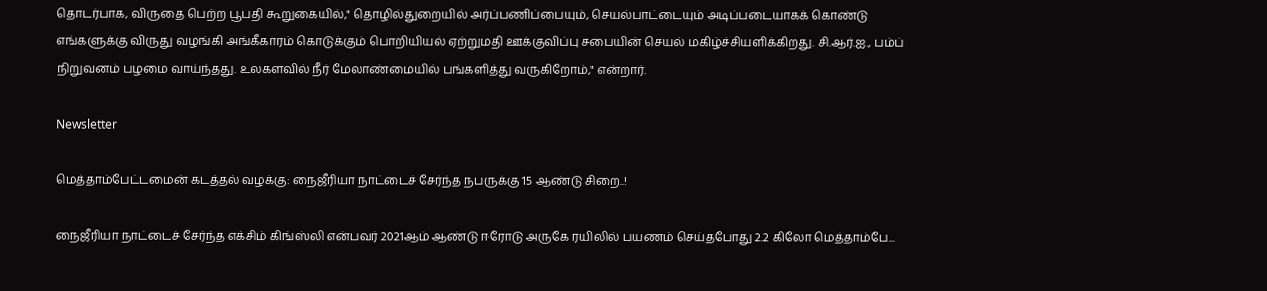தொடர்பாக, விருதை பெற்ற பூபதி கூறுகையில்," தொழில்துறையில் அர்ப்பணிப்பையும், செயல்பாட்டையும் அடிப்படையாகக் கொண்டு எங்களுக்கு விருது வழங்கி அங்கீகாரம் கொடுக்கும் பொறியியல் ஏற்றுமதி ஊக்குவிப்பு சபையின் செயல் மகிழ்ச்சியளிக்கிறது. சி.ஆர்.ஐ., பம்ப் நிறுவனம் பழமை வாய்ந்தது. உலகளவில் நீர் மேலாண்மையில் பங்களித்து வருகிறோம்," என்றார்.

Newsletter

மெத்தாம்பேட்டமைன் கடத்தல் வழக்கு: நைஜீரியா நாட்டைச் சேர்ந்த நபருக்கு 15 ஆண்டு சிறை..!

நைஜீரியா நாட்டைச் சேர்ந்த எக்சிம் கிங்ஸ்லி என்பவர் 2021ஆம் ஆண்டு ஈரோடு அருகே ரயிலில் பயணம் செய்தபோது 2.2 கிலோ மெத்தாம்பே...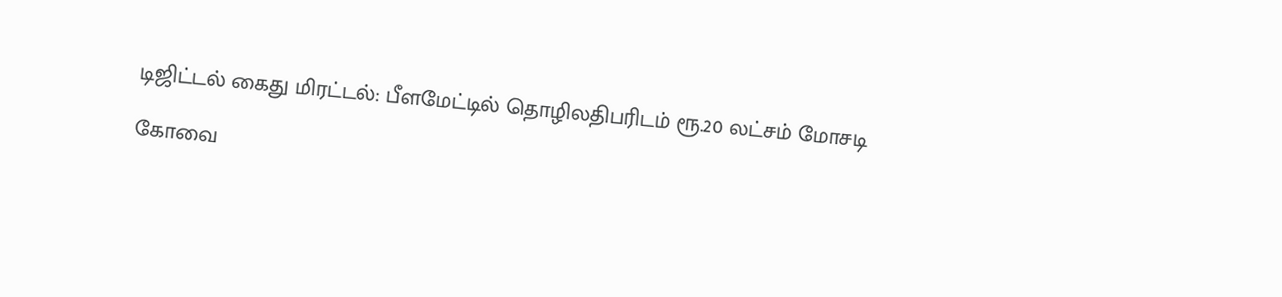டிஜிட்டல் கைது மிரட்டல்: பீளமேட்டில் தொழிலதிபரிடம் ரூ.20 லட்சம் மோசடி

கோவை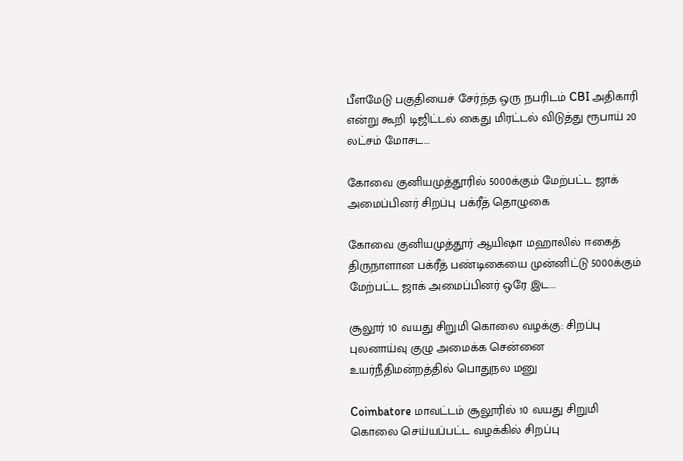பீளமேடு பகுதியைச் சேர்ந்த ஒரு நபரிடம் CBI அதிகாரி என்று கூறி டிஜிட்டல் கைது மிரட்டல் விடுத்து ரூபாய் 20 லட்சம் மோசட...

கோவை குனியமுத்தூரில் 5000க்கும் மேற்பட்ட ஜாக் அமைப்பினர் சிறப்பு பக்ரீத் தொழுகை

கோவை குனியமுத்தூர் ஆயிஷா மஹாலில் ஈகைத் திருநாளான பக்ரீத் பண்டிகையை முன்னிட்டு 5000க்கும் மேற்பட்ட ஜாக் அமைப்பினர் ஒரே இட...

சூலூர் 10 வயது சிறுமி கொலை வழக்கு: சிறப்பு புலனாய்வு குழு அமைக்க சென்னை உயர்நீதிமன்றத்தில் பொதுநல மனு

Coimbatore மாவட்டம் சூலூரில் 10 வயது சிறுமி கொலை செய்யப்பட்ட வழக்கில் சிறப்பு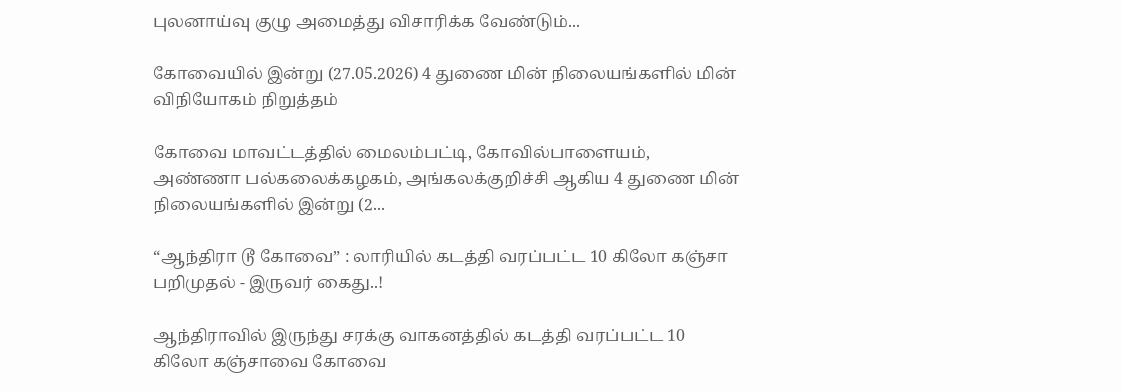புலனாய்வு குழு அமைத்து விசாரிக்க வேண்டும்...

கோவையில் இன்று (27.05.2026) 4 துணை மின் நிலையங்களில் மின் விநியோகம் நிறுத்தம்

கோவை மாவட்டத்தில் மைலம்பட்டி, கோவில்பாளையம், அண்ணா பல்கலைக்கழகம், அங்கலக்குறிச்சி ஆகிய 4 துணை மின் நிலையங்களில் இன்று (2...

“ஆந்திரா டூ கோவை” : லாரியில் கடத்தி வரப்பட்ட 10 கிலோ கஞ்சா பறிமுதல் - இருவர் கைது..!

ஆந்திராவில் இருந்து சரக்கு வாகனத்தில் கடத்தி வரப்பட்ட 10 கிலோ கஞ்சாவை கோவை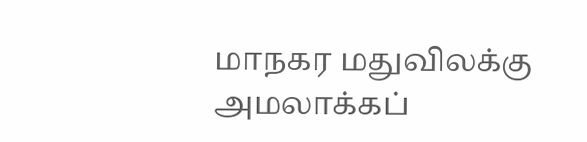மாநகர மதுவிலக்கு அமலாக்கப்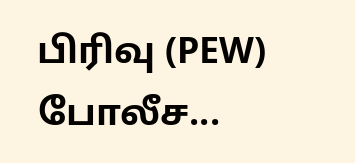பிரிவு (PEW) போலீச...